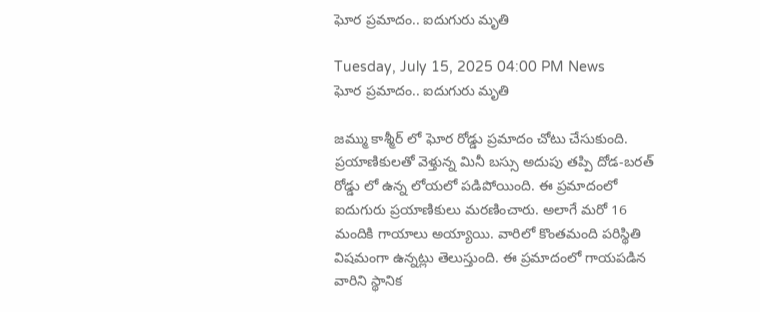ఘోర ప్రమాదం.. ఐదుగురు మృతి

Tuesday, July 15, 2025 04:00 PM News
ఘోర ప్రమాదం.. ఐదుగురు మృతి

జమ్ము కాశ్మీర్ లో ఘోర రోడ్డు ప్రమాదం చోటు చేసుకుంది. ప్రయాణికులతో వెళ్తున్న మినీ బస్సు అదుపు తప్పి దోడ-బరత్ రోడ్డు లో ఉన్న లోయలో పడిపోయింది. ఈ ప్రమాదంలో ఐదుగురు ప్రయాణికులు మరణించారు. అలాగే మరో 16 మందికి గాయాలు అయ్యాయి. వారిలో కొంతమంది పరిస్థితి విషమంగా ఉన్నట్లు తెలుస్తుంది. ఈ ప్రమాదంలో గాయపడిన వారిని స్థానిక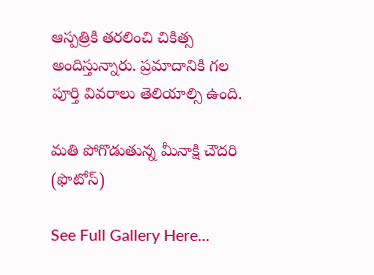ఆస్పత్రికి తరలించి చికిత్స అందిస్తున్నారు. ప్రమాదానికి గల పూర్తి వివరాలు తెలియాల్సి ఉంది.

మతి పోగొడుతున్న మీనాక్షి చౌదరి (ఫొటోస్)

See Full Gallery Here...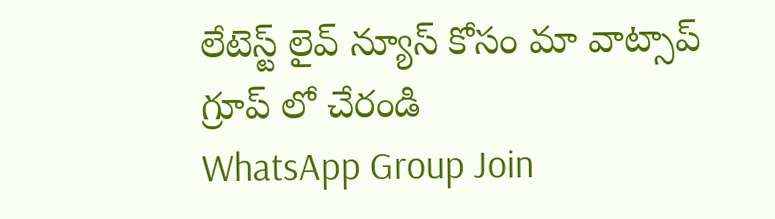లేటెస్ట్ లైవ్ న్యూస్ కోసం మా వాట్సాప్ గ్రూప్ లో చేరండి
WhatsApp Group Join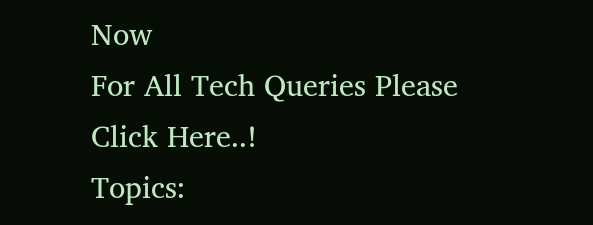Now
For All Tech Queries Please Click Here..!
Topics: